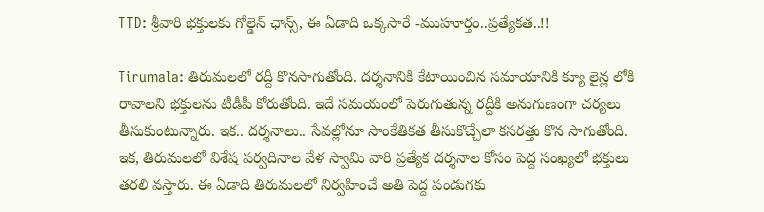TTD: శ్రీవారి భక్తులకు గోల్డెన్ ఛాన్స్, ఈ ఏడాది ఒక్కసారే -ముహూర్తం..ప్రత్యేకత..!!

Tirumala: తిరుమలలో రద్దీ కొనసాగుతోంది. దర్శనానికి కేటాయించిన సమాయానికి క్యూ లైన్ల లోకి రావాలని భక్తులను టీడీపీ కోరుతోంది. ఇదే సమయంలో పెరుగుతున్న రద్దీకి అనుగుణంగా చర్యలు తీసుకుంటున్నారు. ఇక.. దర్శనాలు.. సేవల్లోనూ సాంకేతికత తీసుకొచ్చేలా కసరత్తు కొన సాగుతోంది. ఇక, తిరుమలలో విశేష పర్వదినాల వేళ స్వామి వారి ప్రత్యేక దర్శనాల కోసం పెద్ద సంఖ్యలో భక్తులు తరలి వస్తారు. ఈ ఏడాది తిరుమలలో నిర్వహించే అతి పెద్ద పండుగకు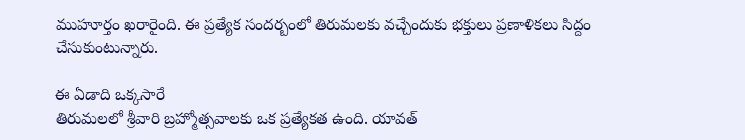ముహూర్తం ఖరారైంది. ఈ ప్రత్యేక సందర్బంలో తిరుమలకు వచ్చేందుకు భక్తులు ప్రణాళికలు సిద్దం చేసుకుంటున్నారు.

ఈ ఏడాది ఒక్కసారే
తిరుమలలో శ్రీవారి బ్రహ్మోత్సవాలకు ఒక ప్రత్యేకత ఉంది. యావత్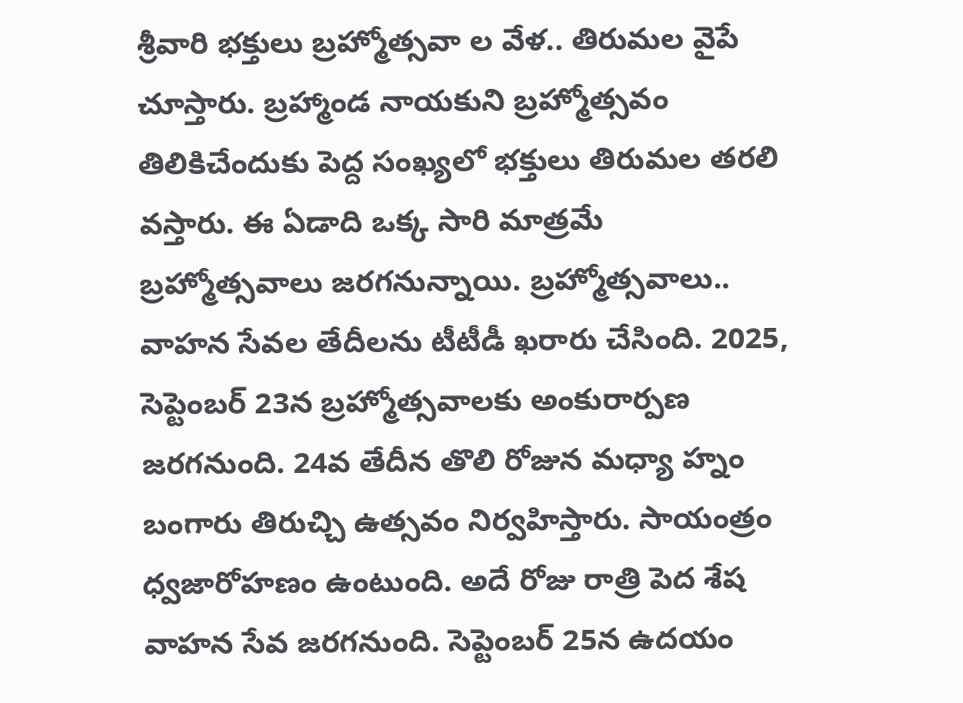శ్రీవారి భక్తులు బ్రహ్మోత్సవా ల వేళ.. తిరుమల వైపే చూస్తారు. బ్రహ్మాండ నాయకుని బ్రహ్మోత్సవం తిలికిచేందుకు పెద్ద సంఖ్యలో భక్తులు తిరుమల తరలి వస్తారు. ఈ ఏడాది ఒక్క సారి మాత్రమే బ్రహ్మోత్సవాలు జరగనున్నాయి. బ్రహ్మోత్సవాలు.. వాహన సేవల తేదీలను టీటీడీ ఖరారు చేసింది. 2025, సెప్టెంబర్ 23న బ్రహ్మోత్సవాలకు అంకురార్పణ జరగనుంది. 24వ తేదీన తొలి రోజున మధ్యా హ్నం బంగారు తిరుచ్చి ఉత్సవం నిర్వహిస్తారు. సాయంత్రం ధ్వజారోహణం ఉంటుంది. అదే రోజు రాత్రి పెద శేష వాహన సేవ జరగనుంది. సెప్టెంబర్ 25న ఉదయం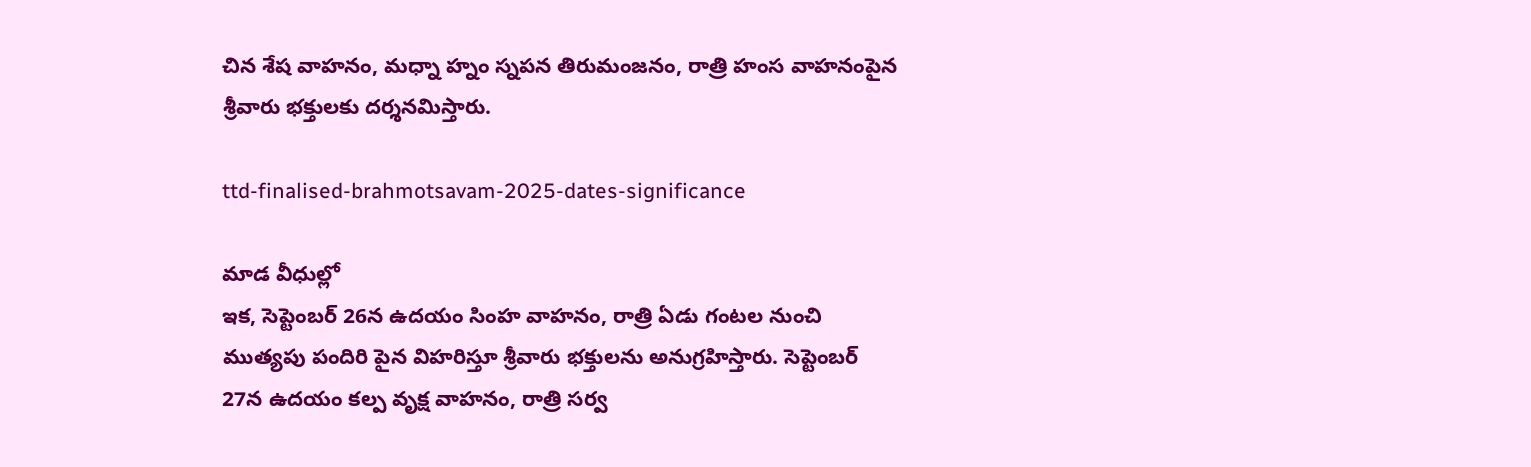చిన శేష వాహనం, మధ్నా హ్నం స్నపన తిరుమంజనం, రాత్రి హంస వాహనంపైన శ్రీవారు భక్తులకు దర్శనమిస్తారు.

ttd-finalised-brahmotsavam-2025-dates-significance

మాడ వీధుల్లో
ఇక, సెప్టెంబర్ 26న ఉదయం సింహ వాహనం, రాత్రి ఏడు గంటల నుంచి ముత్యపు పందిరి పైన విహరిస్తూ శ్రీవారు భక్తులను అనుగ్రహిస్తారు. సెప్టెంబర్ 27న ఉదయం కల్ప వృక్ష వాహనం, రాత్రి సర్వ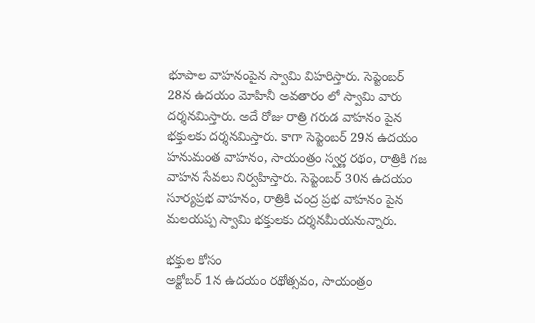భూపాల వాహనంపైన స్వామి విహరిస్తారు. సెప్టెంబర్ 28న ఉదయం మోహినీ అవతారం లో స్వామి వారు దర్శనమిస్తారు. అదే రోజు రాత్రి గరుడ వాహనం పైన భక్తులకు దర్శనమిస్తారు. కాగా సెప్టెంబర్ 29న ఉదయం హనుమంత వాహనం, సాయంత్రం స్వర్ణ రథం, రాత్రికి గజ వాహన సేవలు నిర్వహిస్తారు. సెప్టెంబర్ 30న ఉదయం సూర్యప్రభ వాహనం, రాత్రికి చంద్ర ప్రభ వాహనం పైన మలయప్ప స్వామి భక్తులకు దర్శనమీయనున్నారు.

భక్తుల కోసం
అక్టోబర్ 1న ఉదయం రథోత్సవం, సాయంత్రం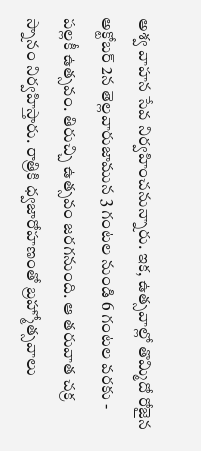అశ్వ వాహన సేవ నిర్వహించనున్నారు. ఇక, ఉత్సవాల్లో తొమ్మిదో రోజైన అక్టోబర్ 2న తెల్లవారుజామున 3 గంటల నుండి 6 గంటల వరకు - పల్లకీ ఉత్సవం. తిరుచ్చి ఉత్సవం జరగనుంది. ఆ తరువాత చక్ర స్నానం నిర్వహిస్తారు. రాత్రికి ధ్వజారోహణంతో బ్రహ్మోత్సవాలు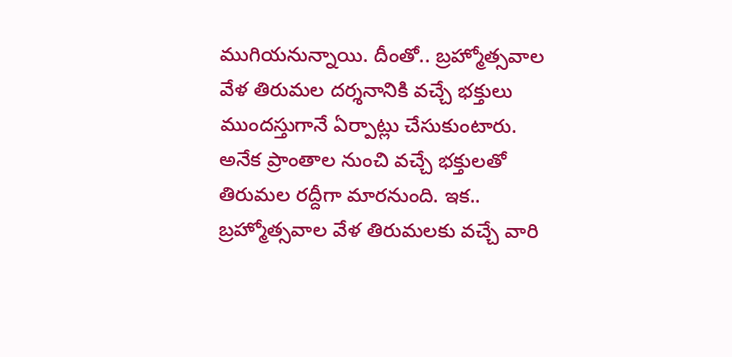ముగియనున్నాయి. దీంతో.. బ్రహ్మోత్సవాల వేళ తిరుమల దర్శనానికి వచ్చే భక్తులు ముందస్తుగానే ఏర్పాట్లు చేసుకుంటారు. అనేక ప్రాంతాల నుంచి వచ్చే భక్తులతో తిరుమల రద్దీగా మారనుంది. ఇక.. బ్రహ్మోత్సవాల వేళ తిరుమలకు వచ్చే వారి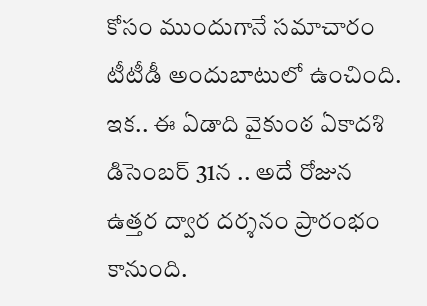కోసం ముందుగానే సమాచారం టీటీడీ అందుబాటులో ఉంచింది. ఇక.. ఈ ఏడాది వైకుంఠ ఏకాదశి డిసెంబర్ 31న .. అదే రోజున ఉత్తర ద్వార దర్శనం ప్రారంభం కానుంది.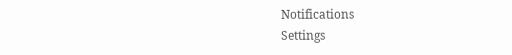Notifications
Settings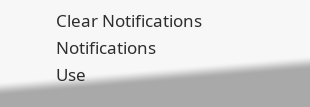Clear Notifications
Notifications
Use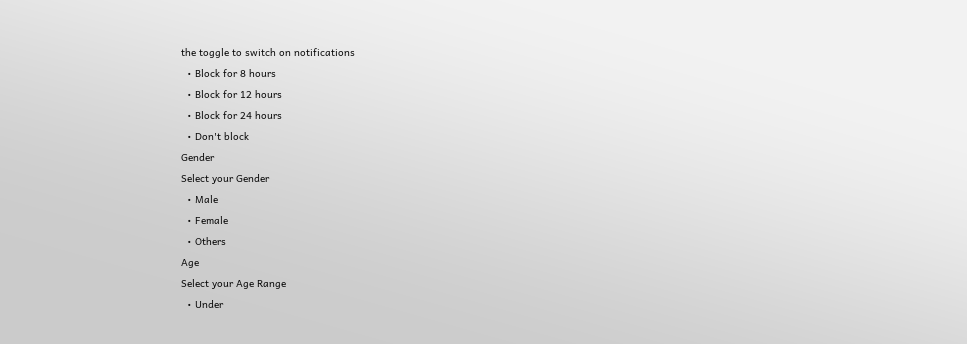the toggle to switch on notifications
  • Block for 8 hours
  • Block for 12 hours
  • Block for 24 hours
  • Don't block
Gender
Select your Gender
  • Male
  • Female
  • Others
Age
Select your Age Range
  • Under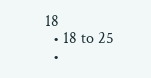18
  • 18 to 25
  •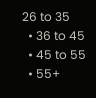26 to 35
  • 36 to 45
  • 45 to 55
  • 55+